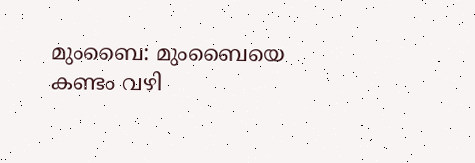മുംബൈ: മുംബൈയെ കണ്ടം വഴി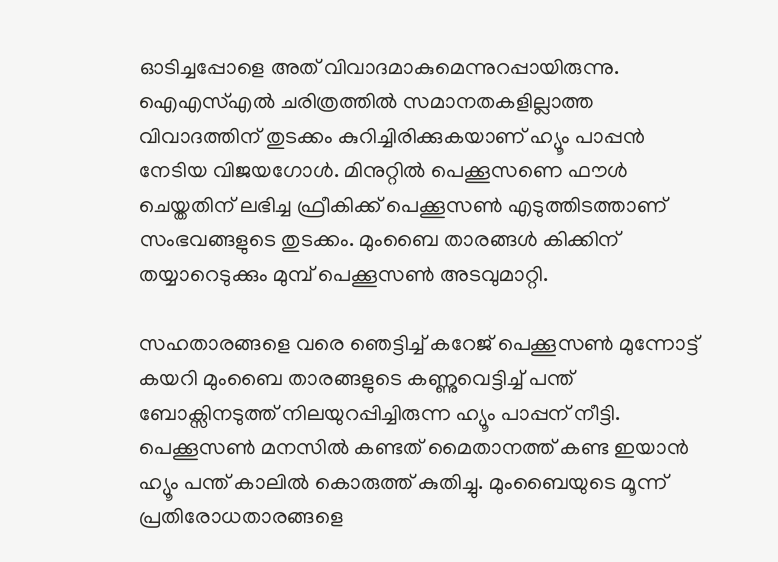ഓടിച്ചപ്പോളെ അത് വിവാദമാകുമെന്നുറപ്പായിരുന്നു. ഐഎസ്എല്‍ ചരിത്രത്തില്‍ സമാനതകളില്ലാത്ത വിവാദത്തിന് തുടക്കം കുറിച്ചിരിക്കുകയാണ് ഹ്യൂം പാപ്പന്‍ നേടിയ വിജയഗോള്‍. മിനുറ്റില്‍ പെക്കൂസണെ ഫൗള്‍ ചെയ്തതിന് ലഭിച്ച ഫ്രീകിക്ക് പെക്കൂസണ്‍ എടുത്തിടത്താണ് സംഭവങ്ങളുടെ തുടക്കം. മുംബൈ താരങ്ങള്‍ കിക്കിന് തയ്യാറെടുക്കും മുമ്പ് പെക്കൂസണ്‍ അടവുമാറ്റി.

സഹതാരങ്ങളെ വരെ ഞെട്ടിച്ച് കറേജ് പെക്കൂസണ്‍ മുന്നോട്ട് കയറി മുംബൈ താരങ്ങളുടെ കണ്ണുവെട്ടിച്ച് പന്ത് ബോക്സിനടുത്ത് നിലയുറപ്പിച്ചിരുന്ന ഹ്യൂം പാപ്പന് നീട്ടി. പെക്കൂസണ്‍ മനസില്‍ കണ്ടത് മൈതാനത്ത് കണ്ട ഇയാന്‍ ഹ്യൂം പന്ത് കാലില്‍ കൊരുത്ത് കുതിച്ചു. മുംബൈയുടെ മൂന്ന് പ്രതിരോധതാരങ്ങളെ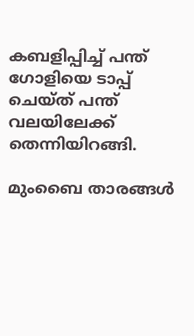കബളിപ്പിച്ച് പന്ത് ഗോളിയെ ടാപ്പ് ചെയ്ത് പന്ത് വലയിലേക്ക് തെന്നിയിറങ്ങി.

മുംബൈ താരങ്ങള്‍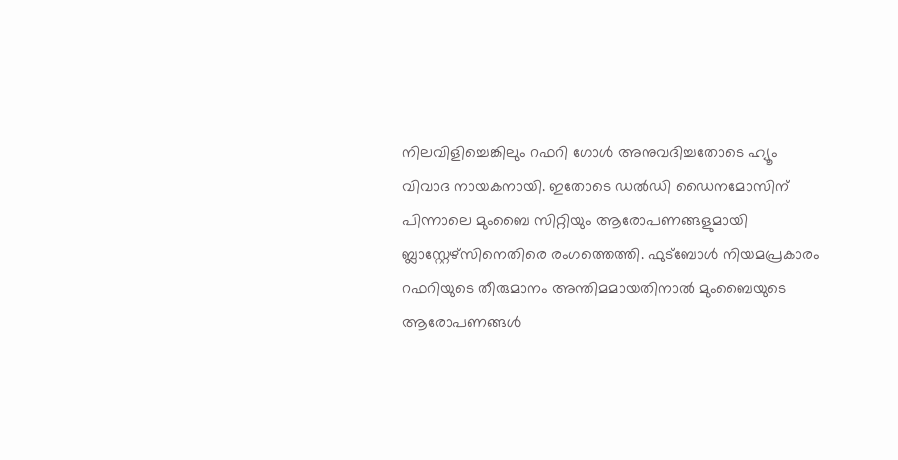നിലവിളിച്ചെങ്കിലും റഫറി ഗോള്‍ അനുവദിച്ചതോടെ ഹ്യൂം വിവാദ നായകനായി. ഇതോടെ ഡല്‍ഡി ഡൈനമോസിന് പിന്നാലെ മുംബൈ സിറ്റിയും ആരോപണങ്ങളുമായി ബ്ലാസ്റ്റേഴ്സിനെതിരെ രംഗത്തെത്തി. ഫുട്ബോള്‍ നിയമപ്രകാരം റഫറിയുടെ തീരുമാനം അന്തിമമായതിനാല്‍ മുംബൈയുടെ ആരോപണങ്ങള്‍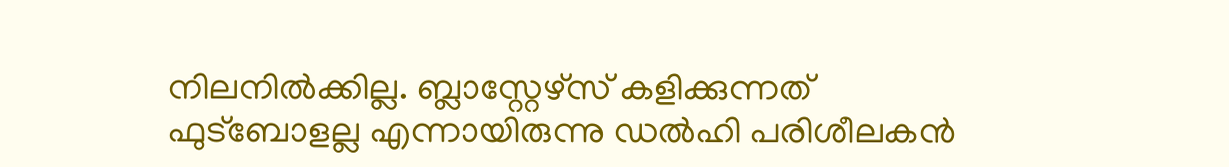നിലനില്‍ക്കില്ല. ബ്ലാസ്റ്റേഴ്സ് കളിക്കുന്നത് ഫുട്ബോളല്ല എന്നായിരുന്നു ഡല്‍ഹി പരിശീലകന്‍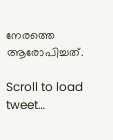നേരത്തെ ആരോപിച്ചത്.

Scroll to load tweet…